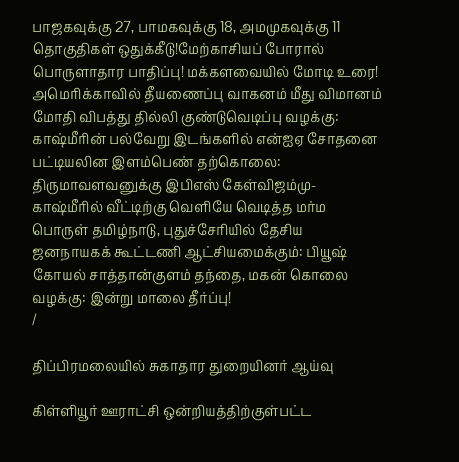பாஜகவுக்கு 27, பாமகவுக்கு 18, அமமுகவுக்கு 11 தொகுதிகள் ஒதுக்கீடு!மேற்காசியப் போரால் பொருளாதார பாதிப்பு! மக்களவையில் மோடி உரை! அமெரிக்காவில் தீயணைப்பு வாகனம் மீது விமானம் மோதி விபத்து தில்லி குண்டுவெடிப்பு வழக்கு: காஷ்மீரின் பல்வேறு இடங்களில் என்ஐஏ சோதனை பட்டியலின இளம்பெண் தற்கொலை: திருமாவளவனுக்கு இபிஎஸ் கேள்விஜம்மு-காஷ்மீரில் வீட்டிற்கு வெளியே வெடித்த மர்ம பொருள் தமிழ்நாடு, புதுச்சேரியில் தேசிய ஜனநாயகக் கூட்டணி ஆட்சியமைக்கும்: பியூஷ் கோயல் சாத்தான்குளம் தந்தை, மகன் கொலை வழக்கு: இன்று மாலை தீர்ப்பு!
/

திப்பிரமலையில் சுகாதார துறையினர் ஆய்வு

கிள்ளியூர் ஊராட்சி ஒன்றியத்திற்குள்பட்ட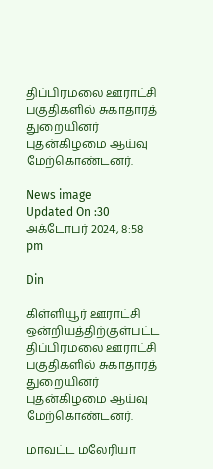திப்பிரமலை ஊராட்சி பகுதிகளில் சுகாதாரத் துறையினர் புதன்கிழமை ஆய்வு மேற்கொண்டனர்.

News image
Updated On :30 அக்டோபர் 2024, 8:58 pm

Din

கிள்ளியூர் ஊராட்சி ஒன்றியத்திற்குள்பட்ட திப்பிரமலை ஊராட்சி பகுதிகளில் சுகாதாரத் துறையினர் புதன்கிழமை ஆய்வு மேற்கொண்டனர்.

மாவட்ட மலேரியா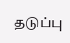தடுப்பு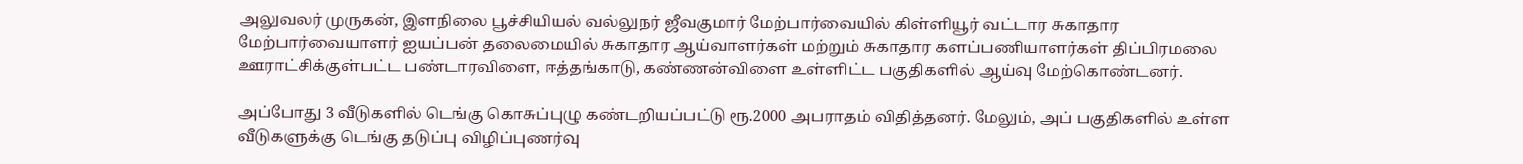அலுவலர் முருகன், இளநிலை பூச்சியியல் வல்லுநர் ஜீவகுமார் மேற்பார்வையில் கிள்ளியூர் வட்டார சுகாதார மேற்பார்வையாளர் ஐயப்பன் தலைமையில் சுகாதார ஆய்வாளர்கள் மற்றும் சுகாதார களப்பணியாளர்கள் திப்பிரமலை ஊராட்சிக்குள்பட்ட பண்டாரவிளை, ஈத்தங்காடு, கண்ணன்விளை உள்ளிட்ட பகுதிகளில் ஆய்வு மேற்கொண்டனர்.

அப்போது 3 வீடுகளில் டெங்கு கொசுப்புழு கண்டறியப்பட்டு ரூ.2000 அபராதம் விதித்தனர். மேலும், அப் பகுதிகளில் உள்ள வீடுகளுக்கு டெங்கு தடுப்பு விழிப்புணர்வு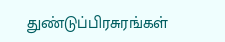துண்டுப்பிரசுரங்கள்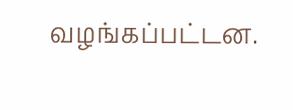வழங்கப்பட்டன.